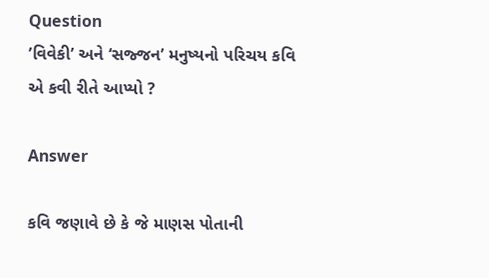Question
’વિવેકી’ અને ‘સજ્જન’ મનુષ્યનો પરિચય કવિ એ કવી રીતે આપ્યો ?

Answer

કવિ જણાવે છે કે જે માણસ પોતાની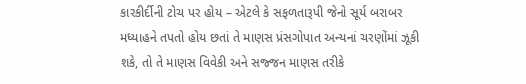કારકીર્દીની ટોચ પર હોય – એટલે કે સફળતારૂપી જેનો સૂર્ય બરાબર મધ્યાહને તપતો હોય છતાં તે માણસ પ્રંસગોપાત અન્યનાં ચરણોંમાં ઝૂકી શકે, તો તે માણસ વિવેકી અને સજ્જન માણસ તરીકે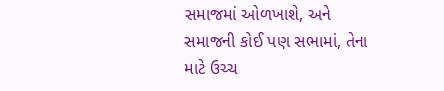સમાજમાં ઓળખાશે, અને સમાજની કોઈ પણ સભામાં, તેના માટે ઉચ્ચ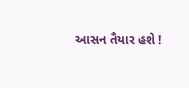આસન તૈયાર હશે !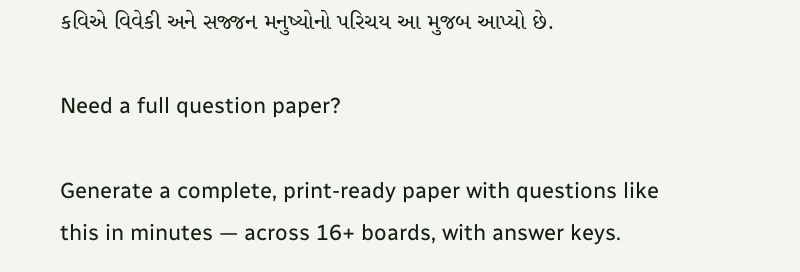કવિએ વિવેકી અને સજ્જન મનુષ્યોનો પરિચય આ મુજબ આપ્યો છે.

Need a full question paper?

Generate a complete, print-ready paper with questions like this in minutes — across 16+ boards, with answer keys.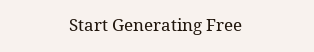Start Generating Free